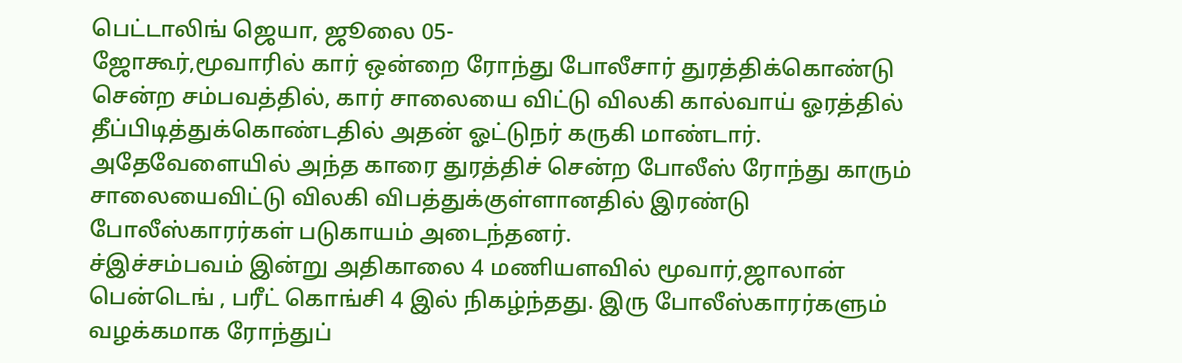பெட்டாலிங் ஜெயா, ஜூலை 05-
ஜோகூர்,மூவாரில் கார் ஒன்றை ரோந்து போலீசார் துரத்திக்கொண்டு சென்ற சம்பவத்தில், கார் சாலையை விட்டு விலகி கால்வாய் ஓரத்தில் தீப்பிடித்துக்கொண்டதில் அதன் ஓட்டுநர் கருகி மாண்டார்.
அதேவேளையில் அந்த காரை துரத்திச் சென்ற போலீஸ் ரோந்து காரும் சாலையைவிட்டு விலகி விபத்துக்குள்ளானதில் இரண்டு போலீஸ்காரர்கள் படுகாயம் அடைந்தனர்.
ச்இச்சம்பவம் இன்று அதிகாலை 4 மணியளவில் மூவார்,ஜாலான் பென்டெங் , பரீட் கொங்சி 4 இல் நிகழ்ந்தது. இரு போலீஸ்காரர்களும் வழக்கமாக ரோந்துப்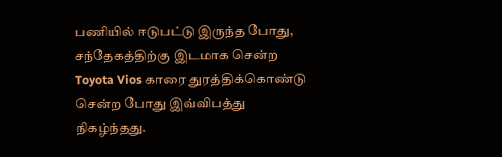பணியில் ஈடுபட்டு இருந்த போது, சந்தேகத்திற்கு இடமாக சென்ற Toyota Vios காரை துரத்திக்கொண்டு சென்ற போது இவ்விபத்து நிகழ்ந்தது.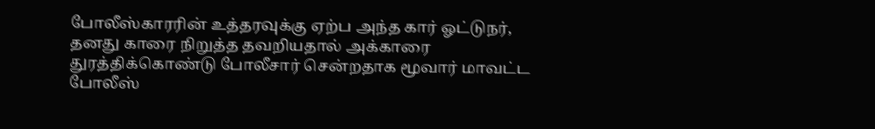போலீஸ்காரரின் உத்தரவுக்கு ஏற்ப அந்த கார் ஓட்டுநர், தனது காரை நிறுத்த தவறியதால் அக்காரை துரத்திக்கொண்டு போலீசார் சென்றதாக மூவார் மாவட்ட போலீஸ்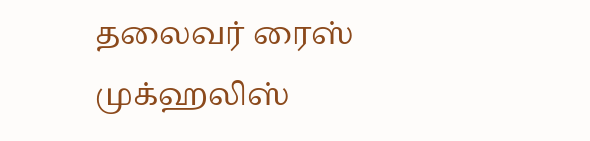தலைவர் ரைஸ் முக்ஹலிஸ்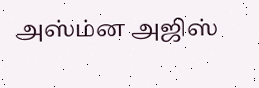அஸ்ம்ன அஜிஸ்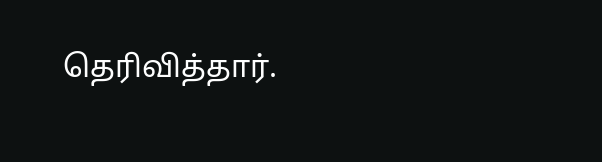தெரிவித்தார்.